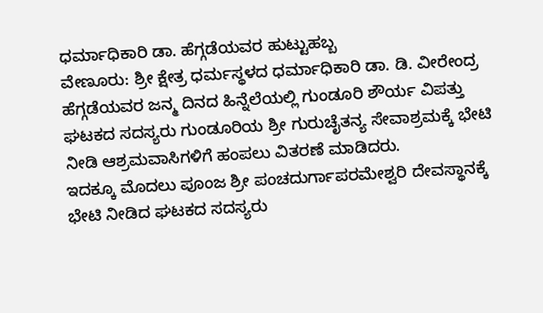ಧರ್ಮಾಧಿಕಾರಿ ಡಾ. ಹೆಗ್ಗಡೆಯವರ ಹುಟ್ಟುಹಬ್ಬ
ವೇಣೂರು: ಶ್ರೀ ಕ್ಷೇತ್ರ ಧರ್ಮಸ್ಥಳದ ಧರ್ಮಾಧಿಕಾರಿ ಡಾ. ಡಿ. ವೀರೇಂದ್ರ ಹೆಗ್ಗಡೆಯವರ ಜನ್ಮ ದಿನದ ಹಿನ್ನೆಲೆಯಲ್ಲಿ ಗುಂಡೂರಿ ಶೌರ್ಯ ವಿಪತ್ತು ಘಟಕದ ಸದಸ್ಯರು ಗುಂಡೂರಿಯ ಶ್ರೀ ಗುರುಚೈತನ್ಯ ಸೇವಾಶ್ರಮಕ್ಕೆ ಭೇಟಿ ನೀಡಿ ಆಶ್ರಮವಾಸಿಗಳಿಗೆ ಹಂಪಲು ವಿತರಣೆ ಮಾಡಿದರು.
ಇದಕ್ಕೂ ಮೊದಲು ಪೂಂಜ ಶ್ರೀ ಪಂಚದುರ್ಗಾಪರಮೇಶ್ವರಿ ದೇವಸ್ಥಾನಕ್ಕೆ ಭೇಟಿ ನೀಡಿದ ಘಟಕದ ಸದಸ್ಯರು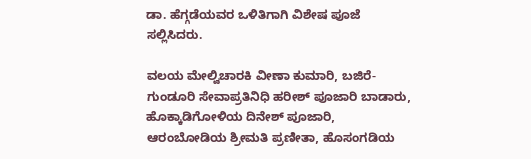ಡಾ. ಹೆಗ್ಗಡೆಯವರ ಒಳಿತಿಗಾಗಿ ವಿಶೇಷ ಪೂಜೆ ಸಲ್ಲಿಸಿದರು.

ವಲಯ ಮೇಲ್ವಿಚಾರಕಿ ವೀಣಾ ಕುಮಾರಿ, ಬಜಿರೆ-ಗುಂಡೂರಿ ಸೇವಾಪ್ರತಿನಿಧಿ ಹರೀಶ್ ಪೂಜಾರಿ ಬಾಡಾರು, ಹೊಕ್ಕಾಡಿಗೋಳಿಯ ದಿನೇಶ್ ಪೂಜಾರಿ, ಆರಂಬೋಡಿಯ ಶ್ರೀಮತಿ ಪ್ರಣೀತಾ, ಹೊಸಂಗಡಿಯ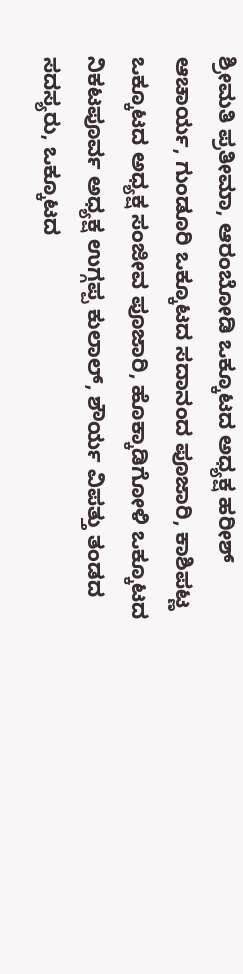ಶ್ರೀಮತಿ ಪ್ರತೀಮಾ, ಆರಂಬೋಡಿ ಒಕ್ಕೂಟದ ಅಧ್ಯಕ್ಷ ಹರೀಶ್ ಆಚಾರ್ಯ, ಗುಂಡೂರಿ ಒಕ್ಕೂಟದ ಸದಾನಂದ ಪೂಜಾರಿ, ಕಾಶಿಪಟ್ಣ ಒಕ್ಕೂಟದ ಅಧ್ಯಕ್ಷ ಸಂಜೀವ ಪೂಜಾರಿ, ಹೊಕ್ಕಾಡಿಗೋಳಿ ಒಕ್ಕೂಟದ ನಿಕಟಪೂರ್ವ ಅಧ್ಯಕ್ಷ ಉಗ್ಗಪ್ಪ ಕುಲಾಲ್, ಶೌರ್ಯ ವಿಪತ್ತು ತಂಡದ ಸದಸ್ಯರು, ಒಕ್ಕೂಟದ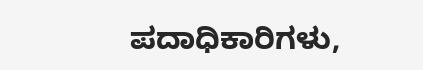ಪದಾಧಿಕಾರಿಗಳು,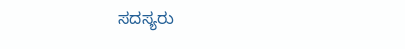ಸದಸ್ಯರು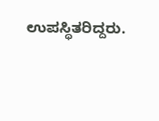ಉಪಸ್ಥಿತರಿದ್ದರು.